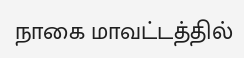நாகை மாவட்டத்தில்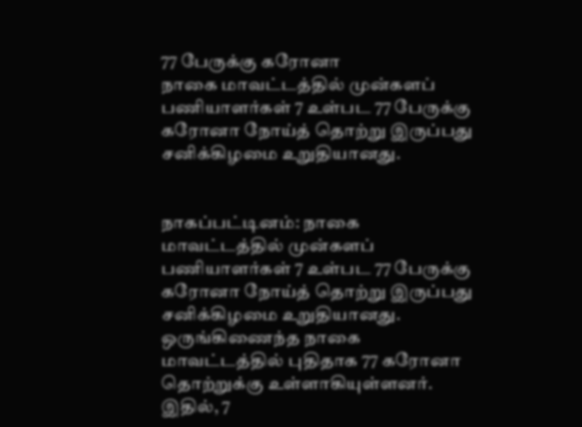77 பேருக்கு கரோனா
நாகை மாவட்டத்தில் முன்களப் பணியாளர்கள் 7 உள்பட 77 பேருக்கு கரோனா நோய்த் தொற்று இருப்பது சனிக்கிழமை உறுதியானது.


நாகப்பட்டினம்: நாகை மாவட்டத்தில் முன்களப் பணியாளர்கள் 7 உள்பட 77 பேருக்கு கரோனா நோய்த் தொற்று இருப்பது சனிக்கிழமை உறுதியானது.
ஒருங்கிணைந்த நாகை மாவட்டத்தில் புதிதாக 77 கரோனா தொற்றுக்கு உள்ளாகியுள்ளனர். இதில், 7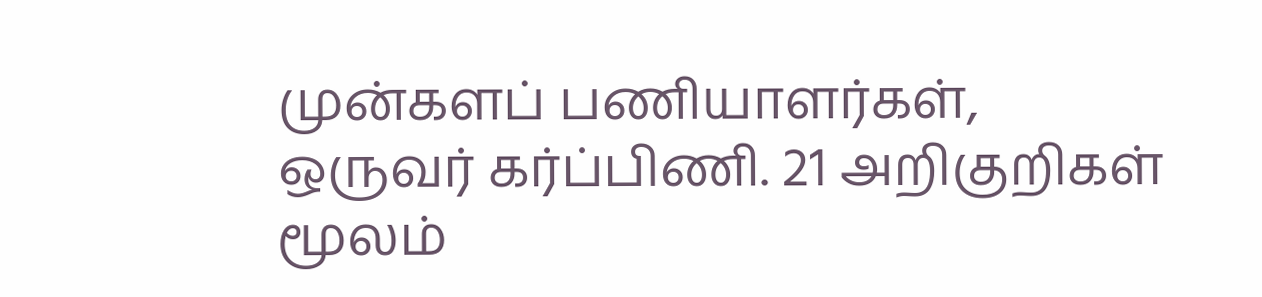முன்களப் பணியாளர்கள், ஒருவர் கர்ப்பிணி. 21 அறிகுறிகள் மூலம்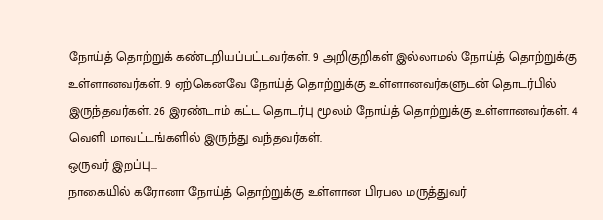நோய்த் தொற்றுக் கண்டறியப்பட்டவர்கள். 9 அறிகுறிகள் இல்லாமல் நோய்த் தொற்றுக்கு உள்ளானவர்கள். 9 ஏற்கெனவே நோய்த் தொற்றுக்கு உள்ளானவர்களுடன் தொடர்பில் இருந்தவர்கள். 26 இரண்டாம் கட்ட தொடர்பு மூலம் நோய்த் தொற்றுக்கு உள்ளானவர்கள். 4 வெளி மாவட்டங்களில் இருந்து வந்தவர்கள்.
ஒருவர் இறப்பு...
நாகையில் கரோனா நோய்த் தொற்றுக்கு உள்ளான பிரபல மருத்துவர்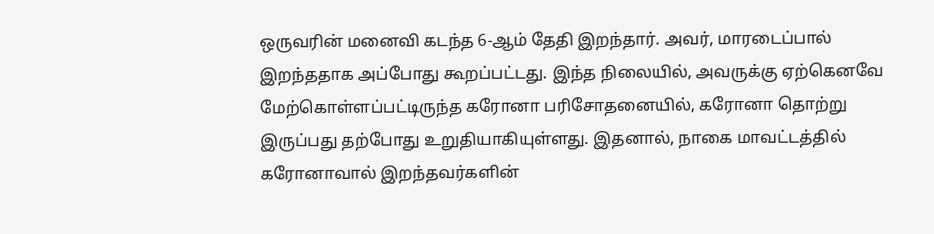ஒருவரின் மனைவி கடந்த 6-ஆம் தேதி இறந்தார். அவர், மாரடைப்பால் இறந்ததாக அப்போது கூறப்பட்டது. இந்த நிலையில், அவருக்கு ஏற்கெனவே மேற்கொள்ளப்பட்டிருந்த கரோனா பரிசோதனையில், கரோனா தொற்று இருப்பது தற்போது உறுதியாகியுள்ளது. இதனால், நாகை மாவட்டத்தில் கரோனாவால் இறந்தவர்களின்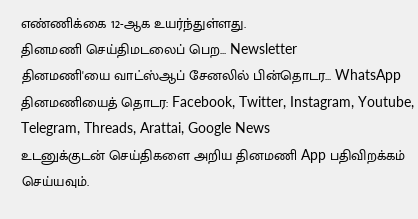எண்ணிக்கை 12-ஆக உயர்ந்துள்ளது.
தினமணி செய்திமடலைப் பெற... Newsletter
தினமணி'யை வாட்ஸ்ஆப் சேனலில் பின்தொடர... WhatsApp
தினமணியைத் தொடர: Facebook, Twitter, Instagram, Youtube, Telegram, Threads, Arattai, Google News
உடனுக்குடன் செய்திகளை அறிய தினமணி App பதிவிறக்கம் செய்யவும்.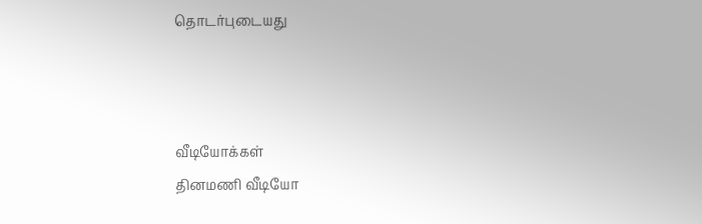தொடர்புடையது



வீடியோக்கள்
தினமணி வீடியோ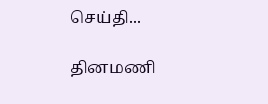செய்தி...

தினமணி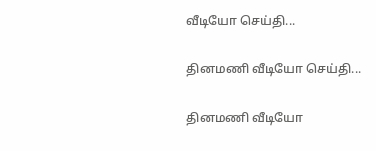வீடியோ செய்தி...

தினமணி வீடியோ செய்தி...

தினமணி வீடியோ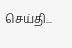செய்தி...